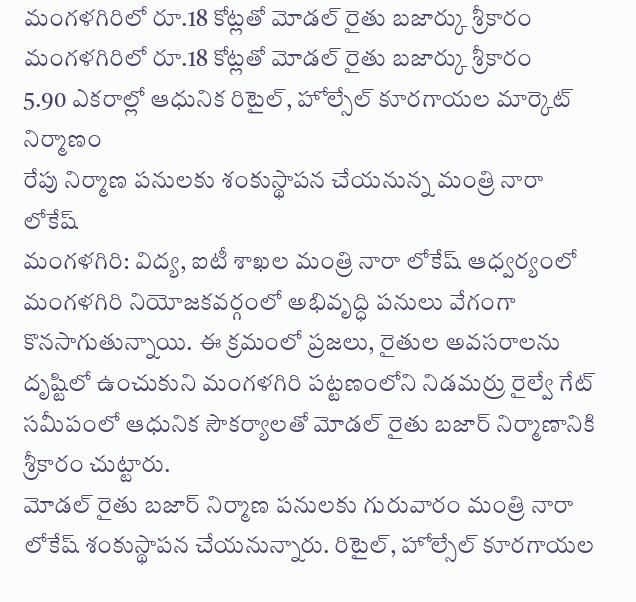మంగళగిరిలో రూ.18 కోట్లతో మోడల్ రైతు బజార్కు శ్రీకారం
మంగళగిరిలో రూ.18 కోట్లతో మోడల్ రైతు బజార్కు శ్రీకారం
5.90 ఎకరాల్లో ఆధునిక రిటైల్, హోల్సేల్ కూరగాయల మార్కెట్ నిర్మాణం
రేపు నిర్మాణ పనులకు శంకుస్థాపన చేయనున్న మంత్రి నారా లోకేష్
మంగళగిరి: విద్య, ఐటీ శాఖల మంత్రి నారా లోకేష్ ఆధ్వర్యంలో మంగళగిరి నియోజకవర్గంలో అభివృద్ధి పనులు వేగంగా కొనసాగుతున్నాయి. ఈ క్రమంలో ప్రజలు, రైతుల అవసరాలను దృష్టిలో ఉంచుకుని మంగళగిరి పట్టణంలోని నిడమర్రు రైల్వే గేట్ సమీపంలో ఆధునిక సౌకర్యాలతో మోడల్ రైతు బజార్ నిర్మాణానికి శ్రీకారం చుట్టారు.
మోడల్ రైతు బజార్ నిర్మాణ పనులకు గురువారం మంత్రి నారా లోకేష్ శంకుస్థాపన చేయనున్నారు. రిటైల్, హోల్సేల్ కూరగాయల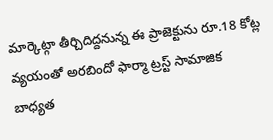మార్కెట్గా తీర్చిదిద్దనున్న ఈ ప్రాజెక్టును రూ.18 కోట్ల వ్యయంతో అరబిందో ఫార్మా ట్రస్ట్ సామాజిక బాధ్యత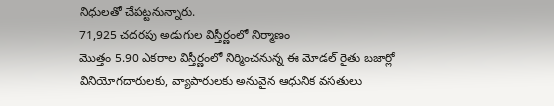నిధులతో చేపట్టనున్నారు.
71,925 చదరపు అడుగుల విస్తీర్ణంలో నిర్మాణం
మొత్తం 5.90 ఎకరాల విస్తీర్ణంలో నిర్మించనున్న ఈ మోడల్ రైతు బజార్లో వినియోగదారులకు, వ్యాపారులకు అనువైన ఆధునిక వసతులు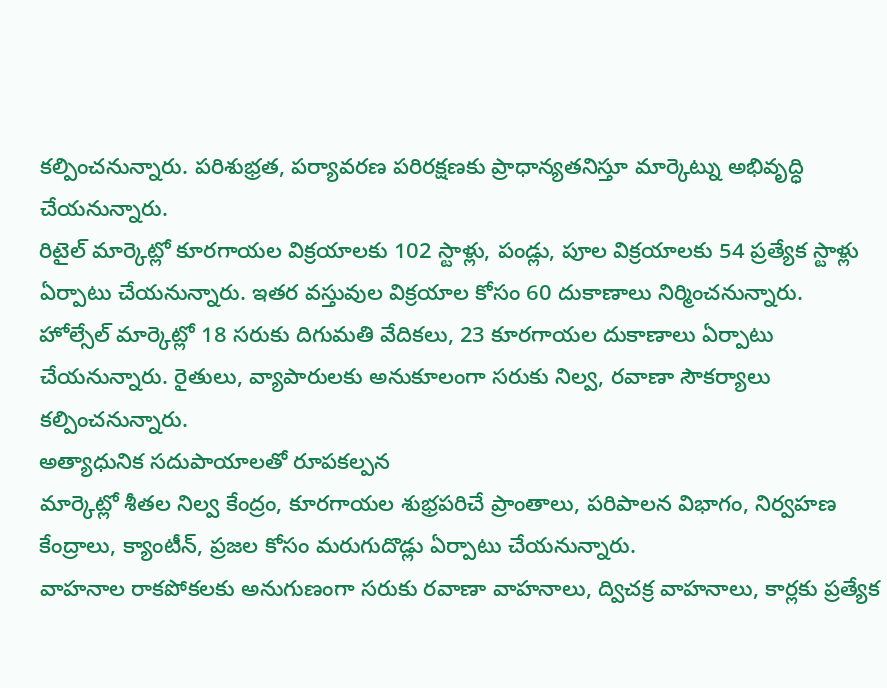కల్పించనున్నారు. పరిశుభ్రత, పర్యావరణ పరిరక్షణకు ప్రాధాన్యతనిస్తూ మార్కెట్ను అభివృద్ధి చేయనున్నారు.
రిటైల్ మార్కెట్లో కూరగాయల విక్రయాలకు 102 స్టాళ్లు, పండ్లు, పూల విక్రయాలకు 54 ప్రత్యేక స్టాళ్లు ఏర్పాటు చేయనున్నారు. ఇతర వస్తువుల విక్రయాల కోసం 60 దుకాణాలు నిర్మించనున్నారు.
హోల్సేల్ మార్కెట్లో 18 సరుకు దిగుమతి వేదికలు, 23 కూరగాయల దుకాణాలు ఏర్పాటు చేయనున్నారు. రైతులు, వ్యాపారులకు అనుకూలంగా సరుకు నిల్వ, రవాణా సౌకర్యాలు కల్పించనున్నారు.
అత్యాధునిక సదుపాయాలతో రూపకల్పన
మార్కెట్లో శీతల నిల్వ కేంద్రం, కూరగాయల శుభ్రపరిచే ప్రాంతాలు, పరిపాలన విభాగం, నిర్వహణ కేంద్రాలు, క్యాంటీన్, ప్రజల కోసం మరుగుదొడ్లు ఏర్పాటు చేయనున్నారు.
వాహనాల రాకపోకలకు అనుగుణంగా సరుకు రవాణా వాహనాలు, ద్విచక్ర వాహనాలు, కార్లకు ప్రత్యేక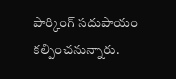పార్కింగ్ సదుపాయం కల్పించనున్నారు.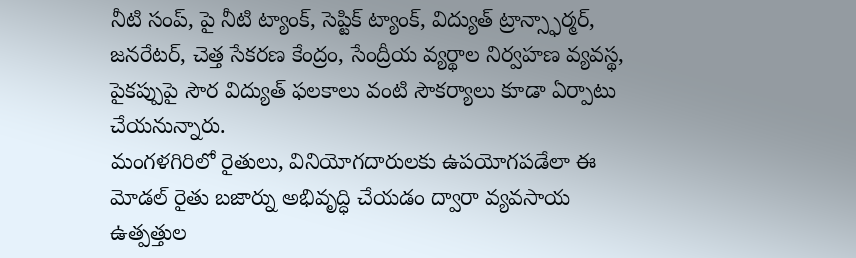నీటి సంప్, పై నీటి ట్యాంక్, సెప్టిక్ ట్యాంక్, విద్యుత్ ట్రాన్స్ఫార్మర్, జనరేటర్, చెత్త సేకరణ కేంద్రం, సేంద్రీయ వ్యర్థాల నిర్వహణ వ్యవస్థ, పైకప్పుపై సౌర విద్యుత్ ఫలకాలు వంటి సౌకర్యాలు కూడా ఏర్పాటు చేయనున్నారు.
మంగళగిరిలో రైతులు, వినియోగదారులకు ఉపయోగపడేలా ఈ మోడల్ రైతు బజార్ను అభివృద్ధి చేయడం ద్వారా వ్యవసాయ ఉత్పత్తుల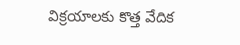విక్రయాలకు కొత్త వేదిక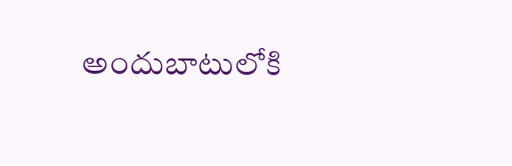అందుబాటులోకి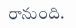రానుంది.